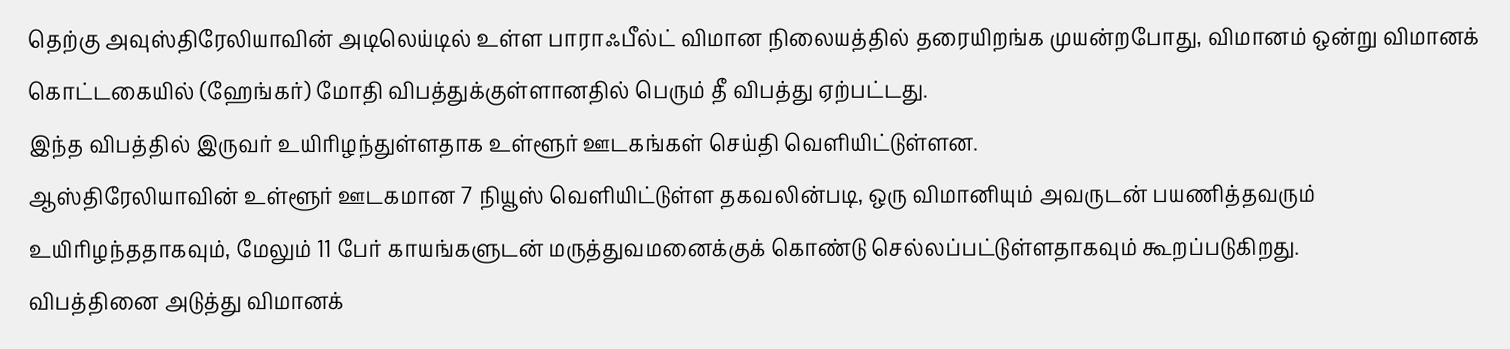தெற்கு அவுஸ்திரேலியாவின் அடிலெய்டில் உள்ள பாராஃபீல்ட் விமான நிலையத்தில் தரையிறங்க முயன்றபோது, விமானம் ஒன்று விமானக் கொட்டகையில் (ஹேங்கர்) மோதி விபத்துக்குள்ளானதில் பெரும் தீ விபத்து ஏற்பட்டது.
இந்த விபத்தில் இருவர் உயிரிழந்துள்ளதாக உள்ளூர் ஊடகங்கள் செய்தி வெளியிட்டுள்ளன.
ஆஸ்திரேலியாவின் உள்ளூர் ஊடகமான 7 நியூஸ் வெளியிட்டுள்ள தகவலின்படி, ஒரு விமானியும் அவருடன் பயணித்தவரும் உயிரிழந்ததாகவும், மேலும் 11 பேர் காயங்களுடன் மருத்துவமனைக்குக் கொண்டு செல்லப்பட்டுள்ளதாகவும் கூறப்படுகிறது.
விபத்தினை அடுத்து விமானக்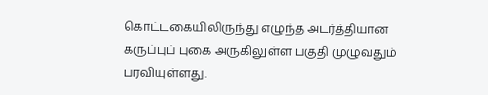கொட்டகையிலிருந்து எழுந்த அடர்த்தியான கருப்புப் புகை அருகிலுள்ள பகுதி முழுவதும் பரவியுள்ளது.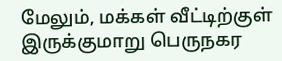மேலும், மக்கள் வீட்டிற்குள் இருக்குமாறு பெருநகர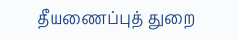தீயணைப்புத் துறை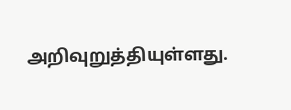அறிவுறுத்தியுள்ளது.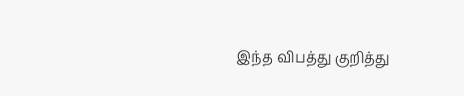இந்த விபத்து குறித்து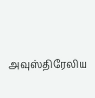அவுஸ்திரேலிய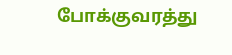போக்குவரத்து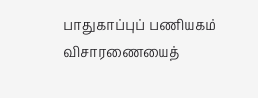பாதுகாப்புப் பணியகம் விசாரணையைத்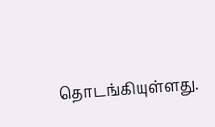தொடங்கியுள்ளது.